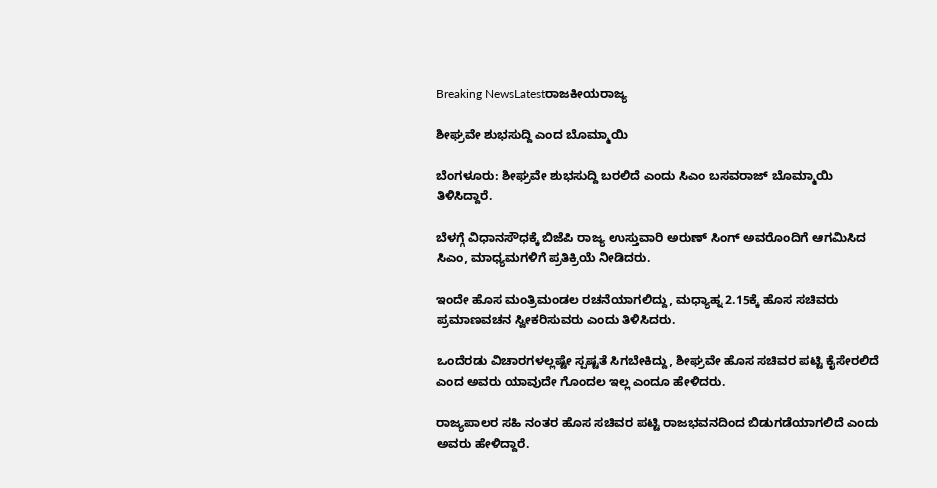Breaking NewsLatestರಾಜಕೀಯರಾಜ್ಯ

ಶೀಘ್ರವೇ ಶುಭಸುದ್ದಿ ಎಂದ ಬೊಮ್ಮಾಯಿ

ಬೆಂಗಳೂರು: ಶೀಘ್ರವೇ ಶುಭಸುದ್ದಿ ಬರಲಿದೆ ಎಂದು ಸಿಎಂ ಬಸವರಾಜ್ ಬೊಮ್ಮಾಯಿ ತಿಳಿಸಿದ್ದಾರೆ.

ಬೆಳಗ್ಗೆ ವಿಧಾನಸೌಧಕ್ಕೆ ಬಿಜೆಪಿ ರಾಜ್ಯ ಉಸ್ತುವಾರಿ ಅರುಣ್ ಸಿಂಗ್ ಅವರೊಂದಿಗೆ ಆಗಮಿಸಿದ ಸಿಎಂ, ಮಾಧ್ಯಮಗಳಿಗೆ ಪ್ರತಿಕ್ರಿಯೆ ನೀಡಿದರು.

ಇಂದೇ ಹೊಸ ಮಂತ್ರಿಮಂಡಲ ರಚನೆಯಾಗಲಿದ್ದು, ಮಧ್ಯಾಹ್ನ 2.15ಕ್ಕೆ ಹೊಸ ಸಚಿವರು ಪ್ರಮಾಣವಚನ ಸ್ವೀಕರಿಸುವರು ಎಂದು ತಿಳಿಸಿದರು.

ಒಂದೆರಡು ವಿಚಾರಗಳಲ್ಲಷ್ಟೇ ಸ್ಪಷ್ಟತೆ ಸಿಗಬೇಕಿದ್ದು, ಶೀಘ್ರವೇ ಹೊಸ ಸಚಿವರ ಪಟ್ಟಿ ಕೈಸೇರಲಿದೆ ಎಂದ ಅವರು ಯಾವುದೇ ಗೊಂದಲ ಇಲ್ಲ ಎಂದೂ ಹೇಳಿದರು.

ರಾಜ್ಯಪಾಲರ ಸಹಿ ನಂತರ ಹೊಸ ಸಚಿವರ ಪಟ್ಟಿ ರಾಜಭವನದಿಂದ ಬಿಡುಗಡೆಯಾಗಲಿದೆ ಎಂದು ಅವರು ಹೇಳಿದ್ದಾರೆ.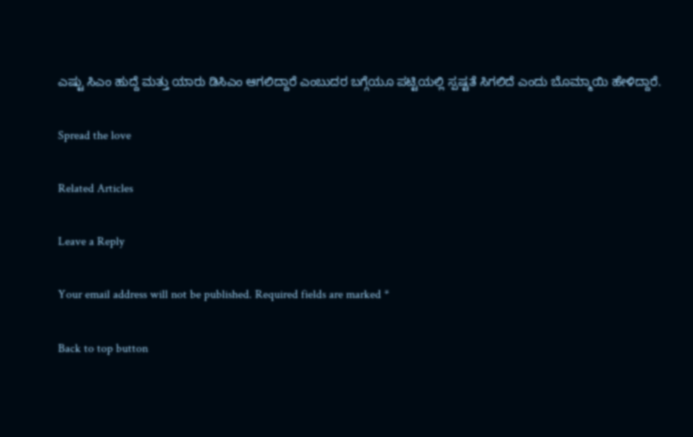ಎಷ್ಟು ಸಿಎಂ ಹುದ್ದೆ ಮತ್ತು ಯಾರು ಡಿಸಿಎಂ ಆಗಲಿದ್ದಾರೆ ಎಂಬುದರ ಬಗ್ಗೆಯೂ ಪಟ್ಟಿಯಲ್ಲಿ ಸ್ಪಷ್ಟತೆ ಸಿಗಲಿದೆ ಎಂದು ಬೊಮ್ಮಾಯಿ ಹೇಳಿದ್ದಾರೆ.

Spread the love

Related Articles

Leave a Reply

Your email address will not be published. Required fields are marked *

Back to top button